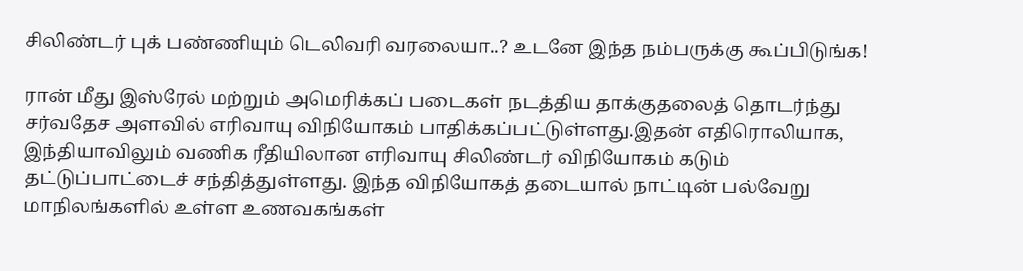சிலிண்டர் புக் பண்ணியும் டெலிவரி வரலையா..? உடனே இந்த நம்பருக்கு கூப்பிடுங்க!

ரான் மீது இஸ்ரேல் மற்றும் அமெரிக்கப் படைகள் நடத்திய தாக்குதலைத் தொடர்ந்து சர்வதேச அளவில் எரிவாயு விநியோகம் பாதிக்கப்பட்டுள்ளது.இதன் எதிரொலியாக, இந்தியாவிலும் வணிக ரீதியிலான எரிவாயு சிலிண்டர் விநியோகம் கடும் தட்டுப்பாட்டைச் சந்தித்துள்ளது. இந்த விநியோகத் தடையால் நாட்டின் பல்வேறு மாநிலங்களில் உள்ள உணவகங்கள்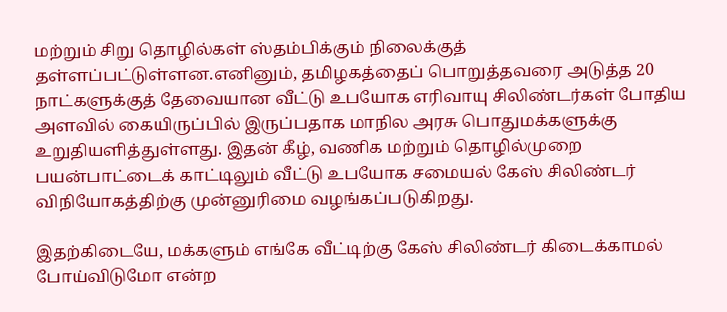மற்றும் சிறு தொழில்கள் ஸ்தம்பிக்கும் நிலைக்குத் தள்ளப்பட்டுள்ளன.எனினும், தமிழகத்தைப் பொறுத்தவரை அடுத்த 20 நாட்களுக்குத் தேவையான வீட்டு உபயோக எரிவாயு சிலிண்டர்கள் போதிய அளவில் கையிருப்பில் இருப்பதாக மாநில அரசு பொதுமக்களுக்கு உறுதியளித்துள்ளது. இதன் கீழ், வணிக மற்றும் தொழில்முறை பயன்பாட்டைக் காட்டிலும் வீட்டு உபயோக சமையல் கேஸ் சிலிண்டர் விநியோகத்திற்கு முன்னுரிமை வழங்கப்படுகிறது.

இதற்கிடையே, மக்களும் எங்கே வீட்டிற்கு கேஸ் சிலிண்டர் கிடைக்காமல் போய்விடுமோ என்ற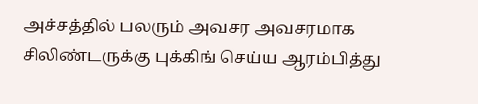அச்சத்தில் பலரும் அவசர அவசரமாக சிலிண்டருக்கு புக்கிங் செய்ய ஆரம்பித்து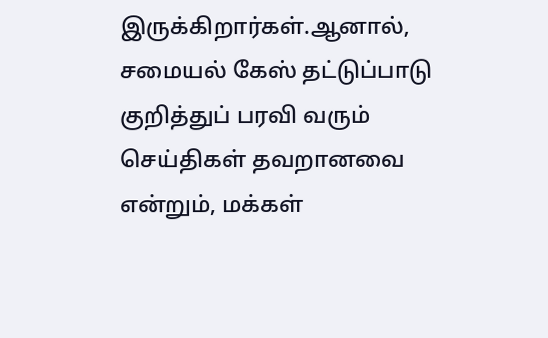இருக்கிறார்கள்.ஆனால், சமையல் கேஸ் தட்டுப்பாடு குறித்துப் பரவி வரும் செய்திகள் தவறானவை என்றும், மக்கள்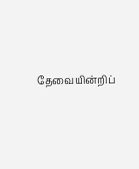தேவையின்றிப்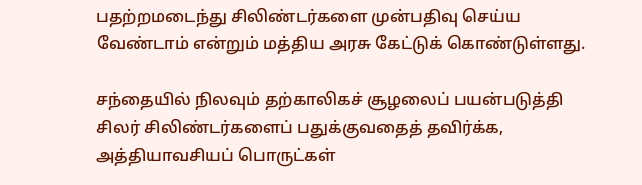பதற்றமடைந்து சிலிண்டர்களை முன்பதிவு செய்ய வேண்டாம் என்றும் மத்திய அரசு கேட்டுக் கொண்டுள்ளது.

சந்தையில் நிலவும் தற்காலிகச் சூழலைப் பயன்படுத்தி சிலர் சிலிண்டர்களைப் பதுக்குவதைத் தவிர்க்க, அத்தியாவசியப் பொருட்கள்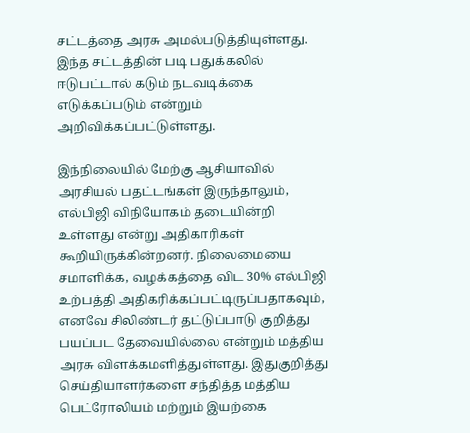சட்டத்தை அரசு அமல்படுத்தியுள்ளது. இந்த சட்டத்தின் படி பதுக்கலில் ஈடுபட்டால் கடும் நடவடிக்கை எடுக்கப்படும் என்றும் அறிவிக்கப்பட்டுள்ளது.

இந்நிலையில் மேற்கு ஆசியாவில் அரசியல் பதட்டங்கள் இருந்தாலும், எல்பிஜி விநியோகம் தடையின்றி உள்ளது என்று அதிகாரிகள் கூறியிருக்கின்றனர். நிலைமையை சமாளிக்க, வழக்கத்தை விட 30% எல்பிஜி உற்பத்தி அதிகரிக்கப்பட்டிருப்பதாகவும், எனவே சிலிண்டர் தட்டுப்பாடு குறித்து பயப்பட தேவையில்லை என்றும் மத்திய அரசு விளக்கமளித்துள்ளது. இதுகுறித்து செய்தியாளர்களை சந்தித்த மத்திய பெட்ரோலியம் மற்றும் இயற்கை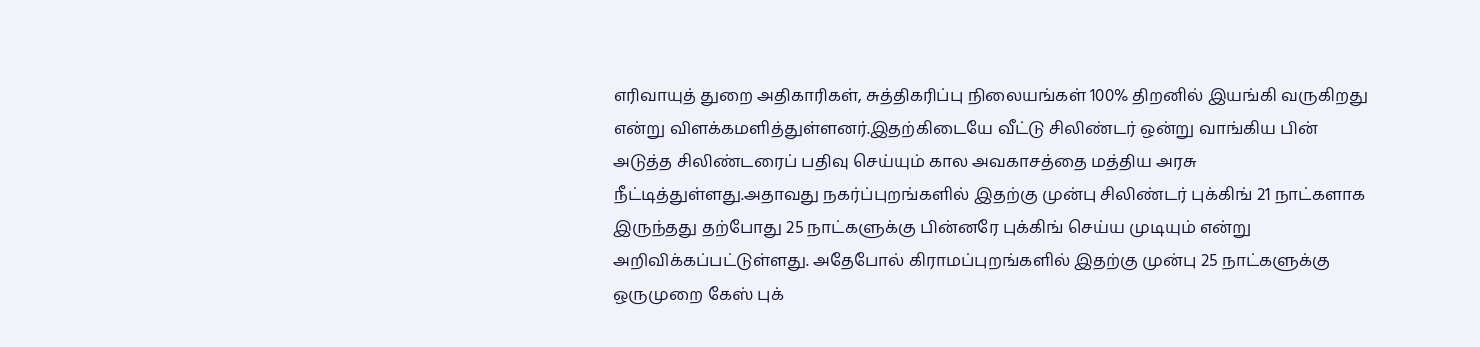எரிவாயுத் துறை அதிகாரிகள், சுத்திகரிப்பு நிலையங்கள் 100% திறனில் இயங்கி வருகிறது என்று விளக்கமளித்துள்ளனர்.இதற்கிடையே வீட்டு சிலிண்டர் ஒன்று வாங்கிய பின் அடுத்த சிலிண்டரைப் பதிவு செய்யும் கால அவகாசத்தை மத்திய அரசு நீட்டித்துள்ளது.அதாவது நகர்ப்புறங்களில் இதற்கு முன்பு சிலிண்டர் புக்கிங் 21 நாட்களாக இருந்தது தற்போது 25 நாட்களுக்கு பின்னரே புக்கிங் செய்ய முடியும் என்று அறிவிக்கப்பட்டுள்ளது. அதேபோல் கிராமப்புறங்களில் இதற்கு முன்பு 25 நாட்களுக்கு ஒருமுறை கேஸ் புக்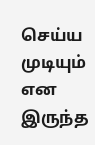செய்ய முடியும் என இருந்த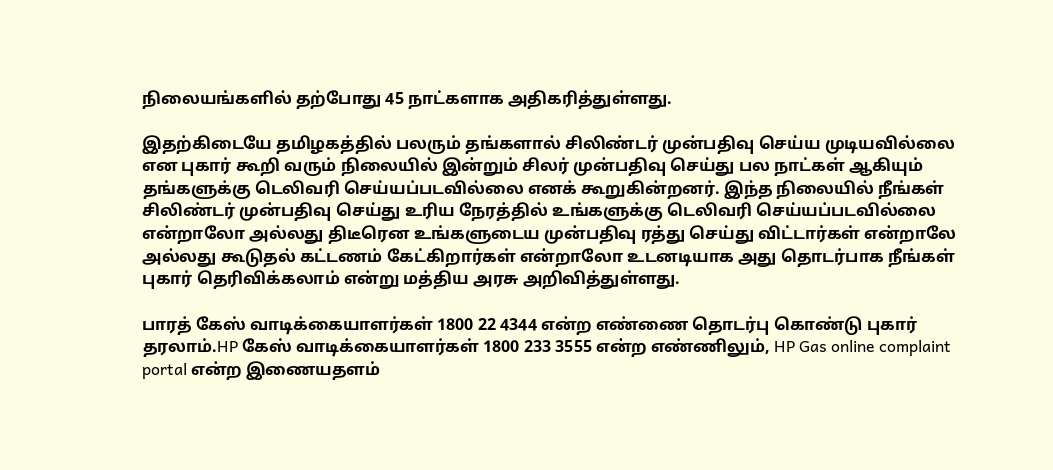நிலையங்களில் தற்போது 45 நாட்களாக அதிகரித்துள்ளது.

இதற்கிடையே தமிழகத்தில் பலரும் தங்களால் சிலிண்டர் முன்பதிவு செய்ய முடியவில்லை என புகார் கூறி வரும் நிலையில் இன்றும் சிலர் முன்பதிவு செய்து பல நாட்கள் ஆகியும் தங்களுக்கு டெலிவரி செய்யப்படவில்லை எனக் கூறுகின்றனர். இந்த நிலையில் நீங்கள் சிலிண்டர் முன்பதிவு செய்து உரிய நேரத்தில் உங்களுக்கு டெலிவரி செய்யப்படவில்லை என்றாலோ அல்லது திடீரென உங்களுடைய முன்பதிவு ரத்து செய்து விட்டார்கள் என்றாலே அல்லது கூடுதல் கட்டணம் கேட்கிறார்கள் என்றாலோ உடனடியாக அது தொடர்பாக நீங்கள் புகார் தெரிவிக்கலாம் என்று மத்திய அரசு அறிவித்துள்ளது.

பாரத் கேஸ் வாடிக்கையாளர்கள் 1800 22 4344 என்ற எண்ணை தொடர்பு கொண்டு புகார் தரலாம்.HP கேஸ் வாடிக்கையாளர்கள் 1800 233 3555 என்ற எண்ணிலும், HP Gas online complaint portal என்ற இணையதளம்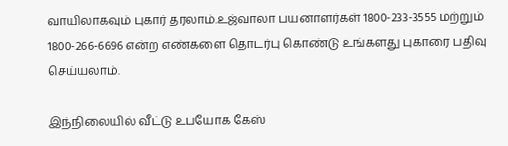வாயிலாகவும் புகார் தரலாம்.உஜ்வாலா பயனாளர்கள் 1800-233-3555 மற்றும் 1800-266-6696 என்ற எண்களை தொடர்பு கொண்டு உங்களது புகாரை பதிவு செய்யலாம்.

இந்நிலையில் வீட்டு உபயோக கேஸ்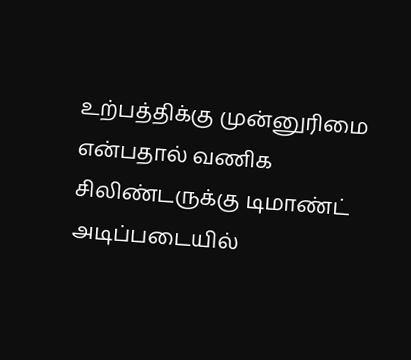உற்பத்திக்கு முன்னுரிமை என்பதால் வணிக சிலிண்டருக்கு டிமாண்ட் அடிப்படையில்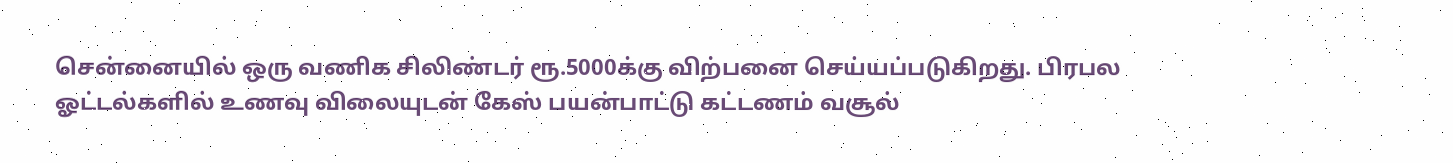சென்னையில் ஒரு வணிக சிலிண்டர் ரூ.5000க்கு விற்பனை செய்யப்படுகிறது. பிரபல ஓட்டல்களில் உணவு விலையுடன் கேஸ் பயன்பாட்டு கட்டணம் வசூல்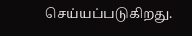செய்யப்படுகிறது.